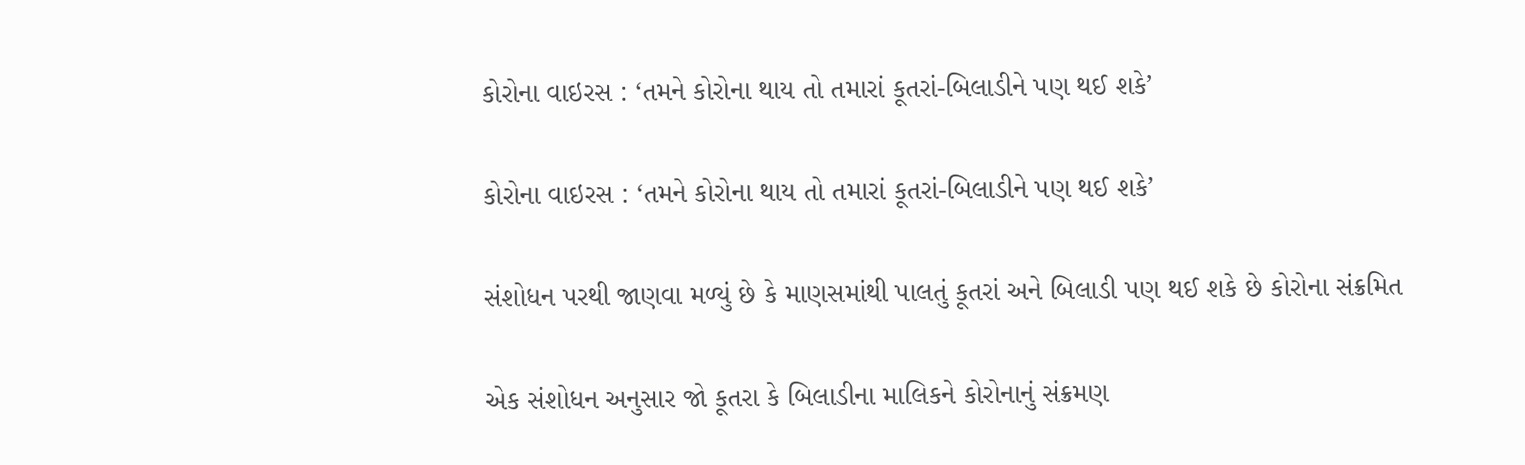કોરોના વાઇરસ : ‘તમને કોરોના થાય તો તમારાં કૂતરાં-બિલાડીને પણ થઈ શકે’

કોરોના વાઇરસ : ‘તમને કોરોના થાય તો તમારાં કૂતરાં-બિલાડીને પણ થઈ શકે’

સંશોધન પરથી જાણવા મળ્યું છે કે માણસમાંથી પાલતું કૂતરાં અને બિલાડી પણ થઈ શકે છે કોરોના સંક્રમિત

એક સંશોધન અનુસાર જો કૂતરા કે બિલાડીના માલિકને કોરોનાનું સંક્રમણ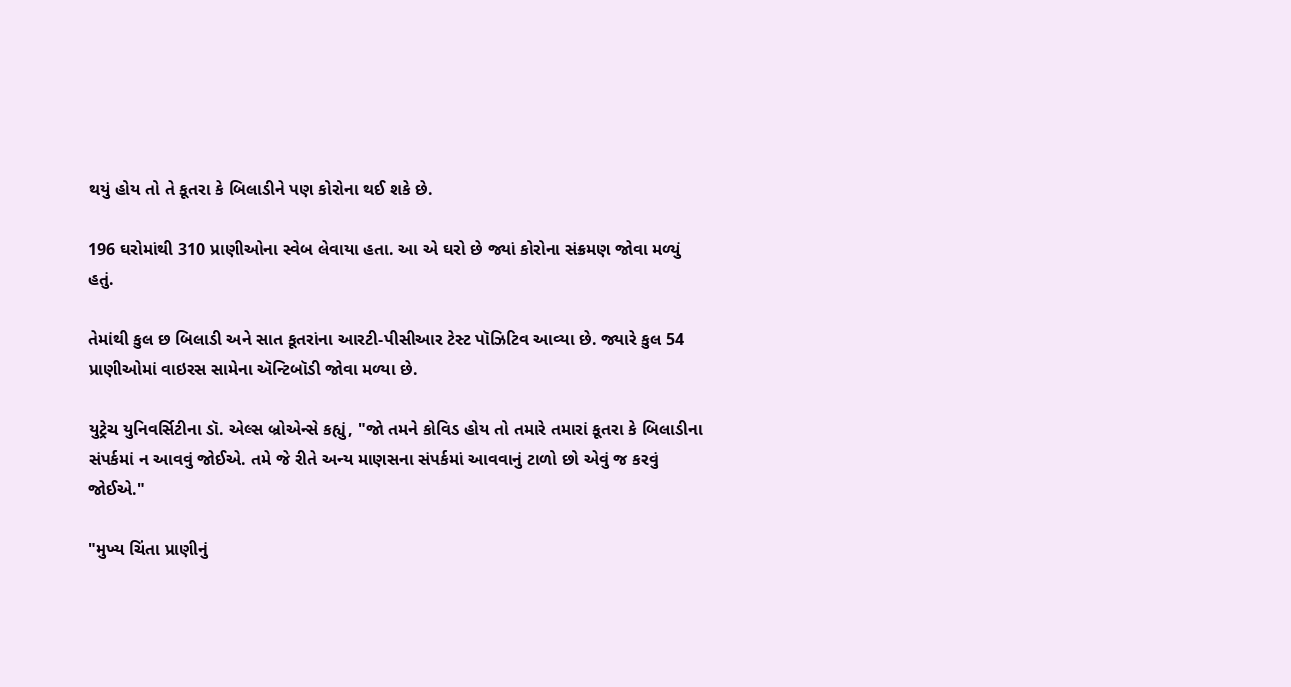થયું હોય તો તે કૂતરા કે બિલાડીને પણ કોરોના થઈ શકે છે.

196 ઘરોમાંથી 310 પ્રાણીઓના સ્વેબ લેવાયા હતા. આ એ ઘરો છે જ્યાં કોરોના સંક્રમણ જોવા મળ્યું હતું.

તેમાંથી કુલ છ બિલાડી અને સાત કૂતરાંના આરટી-પીસીઆર ટેસ્ટ પૉઝિટિવ આવ્યા છે. જ્યારે કુલ 54 પ્રાણીઓમાં વાઇરસ સામેના ઍન્ટિબૉડી જોવા મળ્યા છે.

યુટ્રેચ યુનિવર્સિટીના ડૉ. એલ્સ બ્રોએન્સે કહ્યું, "જો તમને કોવિડ હોય તો તમારે તમારાં કૂતરા કે બિલાડીના સંપર્કમાં ન આવવું જોઈએ. તમે જે રીતે અન્ય માણસના સંપર્કમાં આવવાનું ટાળો છો એવું જ કરવું જોઈએ."

"મુખ્ય ચિંતા પ્રાણીનું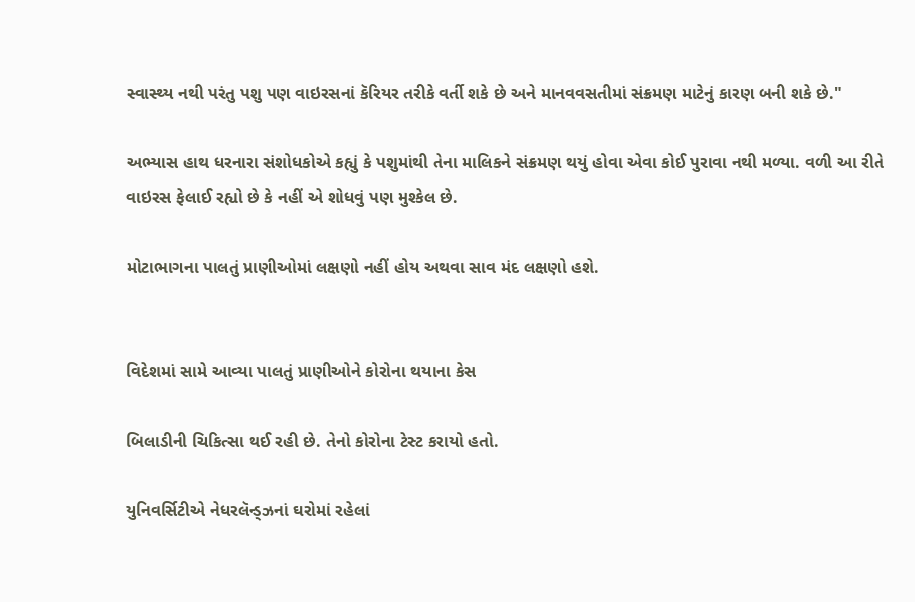સ્વાસ્થ્ય નથી પરંતુ પશુ પણ વાઇરસનાં કૅરિયર તરીકે વર્તી શકે છે અને માનવવસતીમાં સંક્રમણ માટેનું કારણ બની શકે છે."

અભ્યાસ હાથ ધરનારા સંશોધકોએ કહ્યું કે પશુમાંથી તેના માલિકને સંક્રમણ થયું હોવા એવા કોઈ પુરાવા નથી મળ્યા. વળી આ રીતે વાઇરસ ફેલાઈ રહ્યો છે કે નહીં એ શોધવું પણ મુશ્કેલ છે.

મોટાભાગના પાલતું પ્રાણીઓમાં લક્ષણો નહીં હોય અથવા સાવ મંદ લક્ષણો હશે.


વિદેશમાં સામે આવ્યા પાલતું પ્રાણીઓને કોરોના થયાના કેસ

બિલાડીની ચિકિત્સા થઈ રહી છે. તેનો કોરોના ટેસ્ટ કરાયો હતો.

યુનિવર્સિટીએ નેધરલૅન્ડ્ઝનાં ઘરોમાં રહેલાં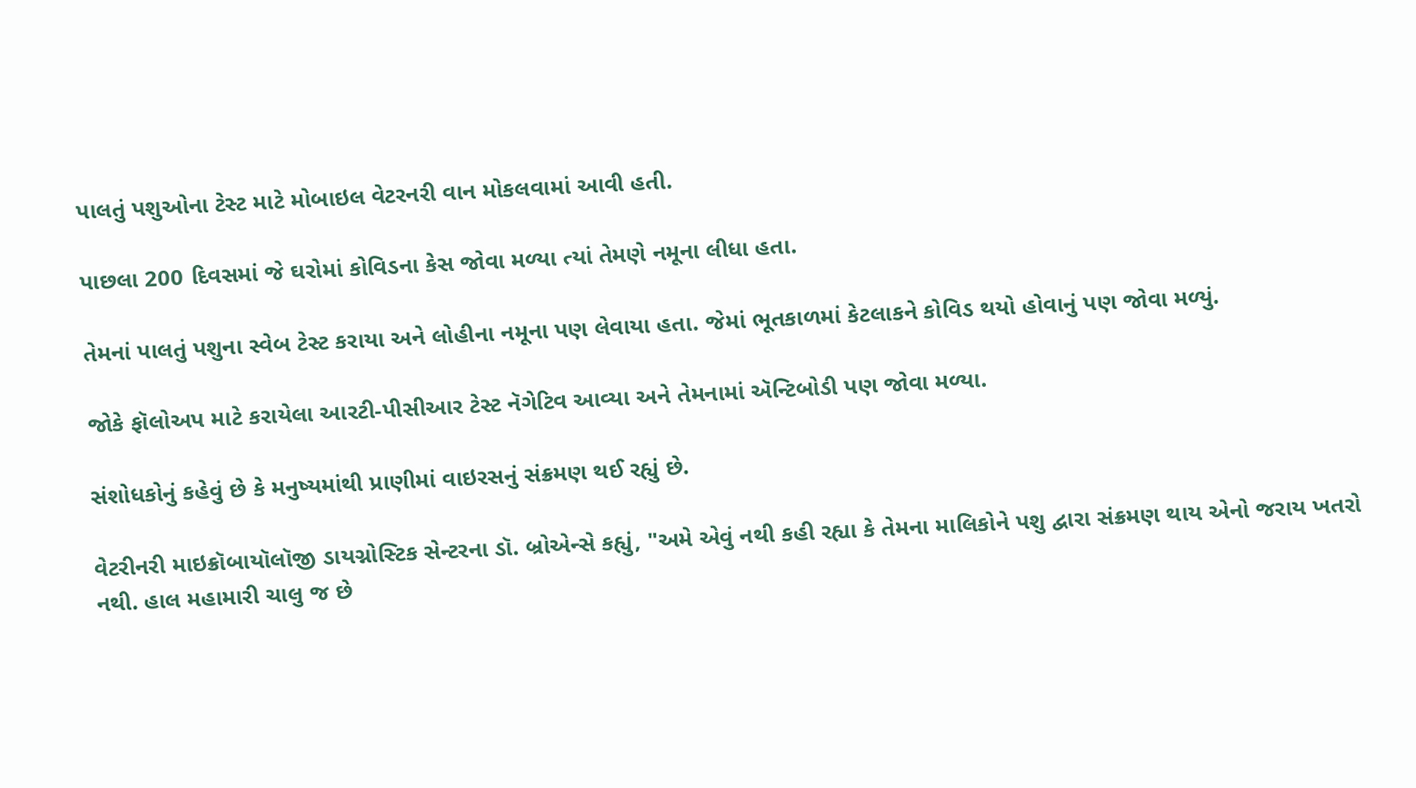પાલતું પશુઓના ટેસ્ટ માટે મોબાઇલ વેટરનરી વાન મોકલવામાં આવી હતી.

પાછલા 200 દિવસમાં જે ઘરોમાં કોવિડના કેસ જોવા મળ્યા ત્યાં તેમણે નમૂના લીધા હતા.

તેમનાં પાલતું પશુના સ્વેબ ટેસ્ટ કરાયા અને લોહીના નમૂના પણ લેવાયા હતા. જેમાં ભૂતકાળમાં કેટલાકને કોવિડ થયો હોવાનું પણ જોવા મળ્યું.

જોકે ફૉલોઅપ માટે કરાયેલા આરટી-પીસીઆર ટેસ્ટ નૅગેટિવ આવ્યા અને તેમનામાં ઍન્ટિબોડી પણ જોવા મળ્યા.

સંશોધકોનું કહેવું છે કે મનુષ્યમાંથી પ્રાણીમાં વાઇરસનું સંક્રમણ થઈ રહ્યું છે.

વેટરીનરી માઇક્રૉબાયૉલૉજી ડાયગ્નોસ્ટિક સેન્ટરના ડૉ. બ્રોએન્સે કહ્યું, "અમે એવું નથી કહી રહ્યા કે તેમના માલિકોને પશુ દ્વારા સંક્રમણ થાય એનો જરાય ખતરો નથી. હાલ મહામારી ચાલુ જ છે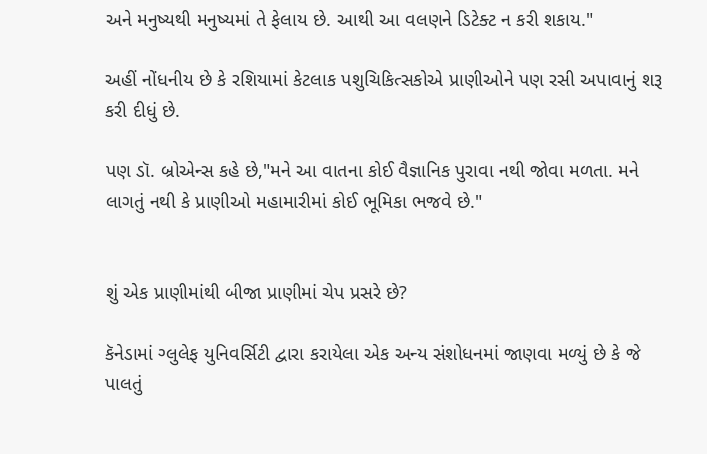અને મનુષ્યથી મનુષ્યમાં તે ફેલાય છે. આથી આ વલણને ડિટેક્ટ ન કરી શકાય."

અહીં નોંધનીય છે કે રશિયામાં કેટલાક પશુચિકિત્સકોએ પ્રાણીઓને પણ રસી અપાવાનું શરૂ કરી દીધું છે.

પણ ડૉ. બ્રોએન્સ કહે છે,"મને આ વાતના કોઈ વૈજ્ઞાનિક પુરાવા નથી જોવા મળતા. મને લાગતું નથી કે પ્રાણીઓ મહામારીમાં કોઈ ભૂમિકા ભજવે છે."


શું એક પ્રાણીમાંથી બીજા પ્રાણીમાં ચેપ પ્રસરે છે?

કૅનેડામાં ગ્લુલેફ યુનિવર્સિટી દ્વારા કરાયેલા એક અન્ય સંશોધનમાં જાણવા મળ્યું છે કે જે પાલતું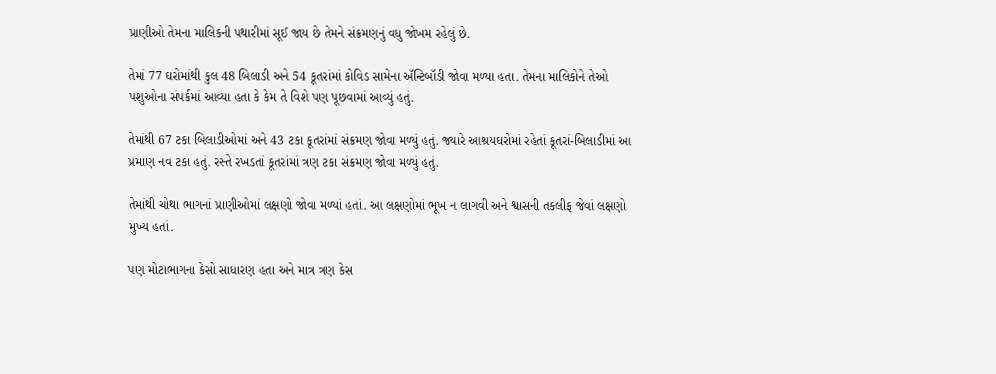પ્રાણીઓ તેમના માલિકની પથારીમાં સૂઈ જાય છે તેમને સંક્રમણનું વધુ જોખમ રહેલું છે.

તેમાં 77 ઘરોમાંથી કુલ 48 બિલાડી અને 54 કૂતરાંમાં કોવિડ સામેના ઍન્ટિબૉડી જોવા મળ્યા હતા. તેમના માલિકોને તેઓ પશુઓના સંપર્કમાં આવ્યા હતા કે કેમ તે વિશે પણ પૂછવામાં આવ્યું હતું.

તેમાંથી 67 ટકા બિલાડીઓમાં અને 43 ટકા કૂતરાંમાં સંક્રમણ જોવા મળ્યું હતું. જ્યારે આશ્રયઘરોમાં રહેતાં કૂતરાં-બિલાડીમાં આ પ્રમાણ નવ ટકા હતું. રસ્તે રખડતાં કૂતરાંમાં ત્રણ ટકા સંક્રમણ જોવા મળ્યું હતું.

તેમાંથી ચોથા ભાગનાં પ્રાણીઓમાં લક્ષણો જોવા મળ્યાં હતાં. આ લક્ષણોમાં ભૂખ ન લાગવી અને શ્વાસની તકલીફ જેવાં લક્ષણો મુખ્ય હતાં.

પણ મોટાભાગના કેસો સાધારણ હતા અને માત્ર ત્રણ કેસ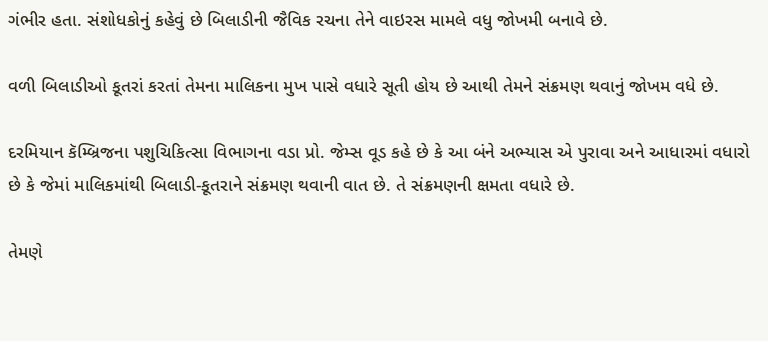ગંભીર હતા. સંશોધકોનું કહેવું છે બિલાડીની જૈવિક રચના તેને વાઇરસ મામલે વધુ જોખમી બનાવે છે.

વળી બિલાડીઓ કૂતરાં કરતાં તેમના માલિકના મુખ પાસે વધારે સૂતી હોય છે આથી તેમને સંક્રમણ થવાનું જોખમ વધે છે.

દરમિયાન કૅમ્બ્રિજના પશુચિકિત્સા વિભાગના વડા પ્રો. જેમ્સ વૂડ કહે છે કે આ બંને અભ્યાસ એ પુરાવા અને આધારમાં વધારો છે કે જેમાં માલિકમાંથી બિલાડી-કૂતરાને સંક્રમણ થવાની વાત છે. તે સંક્રમણની ક્ષમતા વધારે છે.

તેમણે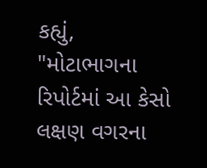કહ્યું, "મોટાભાગના રિપોર્ટમાં આ કેસો લક્ષણ વગરના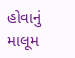હોવાનું માલૂમ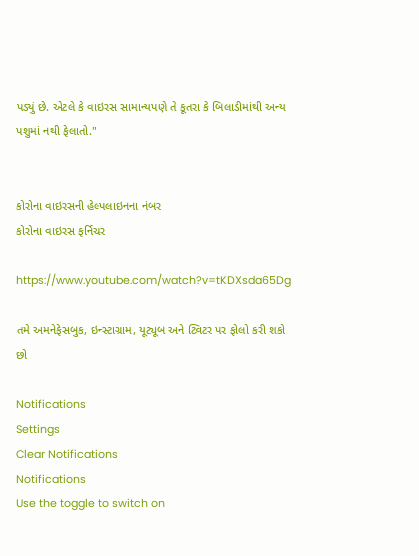પડ્યું છે. એટલે કે વાઇરસ સામાન્યપણે તે કૂતરા કે બિલાડીમાંથી અન્ય પશુમાં નથી ફેલાતો."


કોરોના વાઇરસની હેલ્પલાઇનના નંબર
કોરોના વાઇરસ ફર્નિચર

https://www.youtube.com/watch?v=tKDXsda65Dg

તમે અમનેફેસબુક, ઇન્સ્ટાગ્રામ, યૂટ્યૂબ અને ટ્વિટર પર ફોલો કરી શકો છો

Notifications
Settings
Clear Notifications
Notifications
Use the toggle to switch on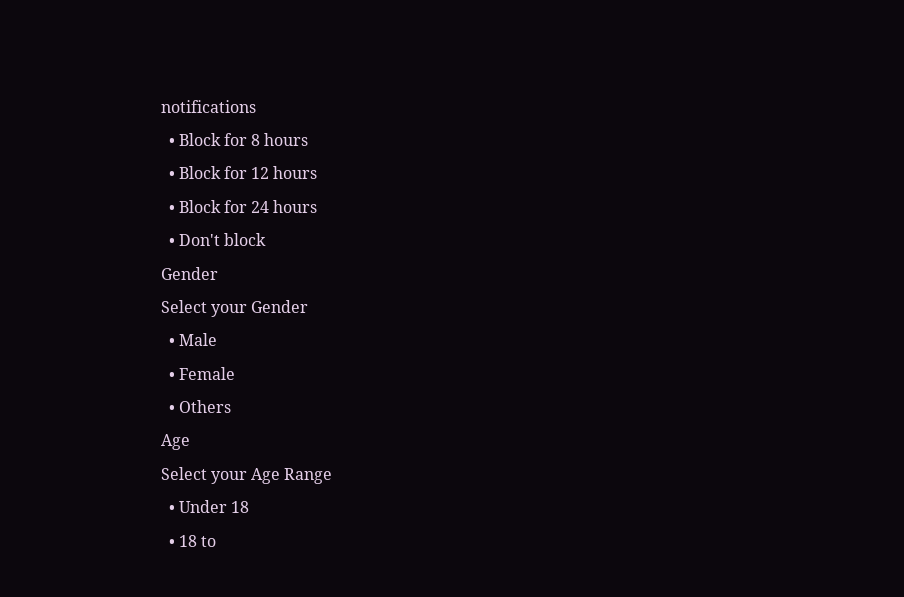notifications
  • Block for 8 hours
  • Block for 12 hours
  • Block for 24 hours
  • Don't block
Gender
Select your Gender
  • Male
  • Female
  • Others
Age
Select your Age Range
  • Under 18
  • 18 to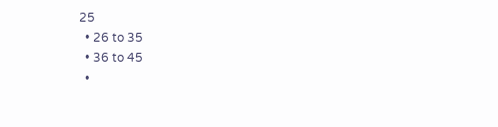25
  • 26 to 35
  • 36 to 45
  •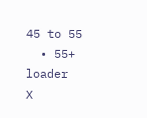45 to 55
  • 55+
loader
X